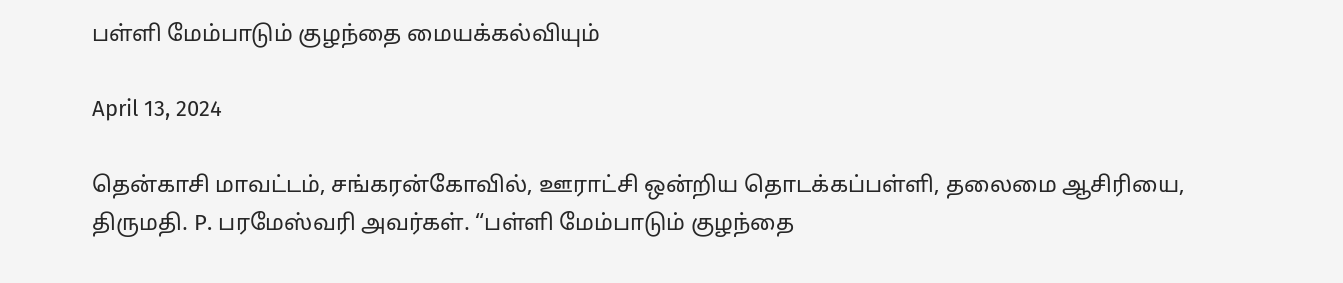பள்ளி மேம்பாடும் குழந்தை மையக்கல்வியும்

April 13, 2024

தென்காசி மாவட்டம், சங்கரன்கோவில், ஊராட்சி ஒன்றிய தொடக்கப்பள்ளி, தலைமை ஆசிரியை, திருமதி. P. பரமேஸ்வரி அவர்கள். “பள்ளி மேம்பாடும் குழந்தை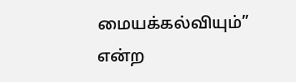மையக்கல்வியும்” என்ற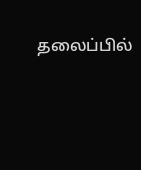தலைப்பில்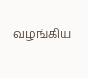வழங்கிய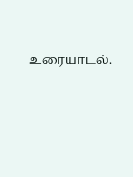உரையாடல்.